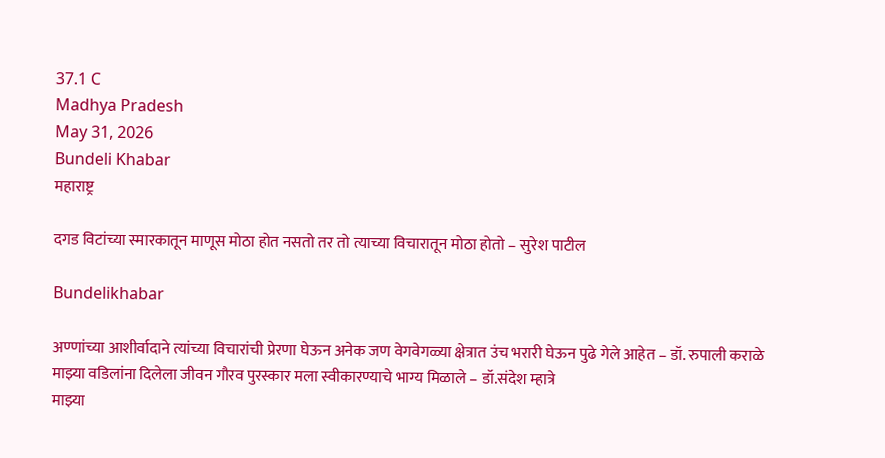37.1 C
Madhya Pradesh
May 31, 2026
Bundeli Khabar
महाराष्ट्र

दगड विटांच्या स्मारकातून माणूस मोठा होत नसतो तर तो त्याच्या विचारातून मोठा होतो – सुरेश पाटील

Bundelikhabar

अण्णांच्या आशीर्वादाने त्यांच्या विचारांची प्रेरणा घेऊन अनेक जण वेगवेगळ्या क्षेत्रात उंच भरारी घेऊन पुढे गेले आहेत – डॉ. रुपाली कराळे
माझ्या वडिलांना दिलेला जीवन गौरव पुरस्कार मला स्वीकारण्याचे भाग्य मिळाले – डॉ.संदेश म्हात्रे
माझ्या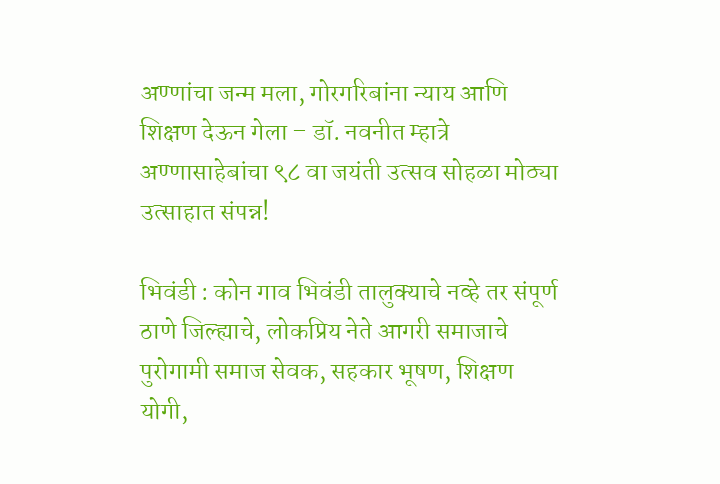अण्णांचा जन्म मला, गोरगरिबांना न्याय आणि शिक्षण देऊन गेला – डॉ. नवनीत म्हात्रे
अण्णासाहेबांचा ९८ वा जयंती उत्सव सोहळा मोठ्या उत्साहात संपन्न!

भिवंडी : कोन गाव भिवंडी तालुक्याचे नव्हे तर संपूर्ण ठाणे जिल्ह्याचे, लोकप्रिय नेते आगरी समाजाचे पुरोगामी समाज सेवक, सहकार भूषण, शिक्षण योगी,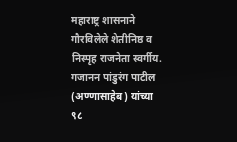महाराष्ट्र शासनाने गौरविलेले शेतीनिष्ठ व निस्पृह राजनेता स्वर्गीय. गजानन पांडुरंग पाटील (अण्णासाहेब) यांच्या ९८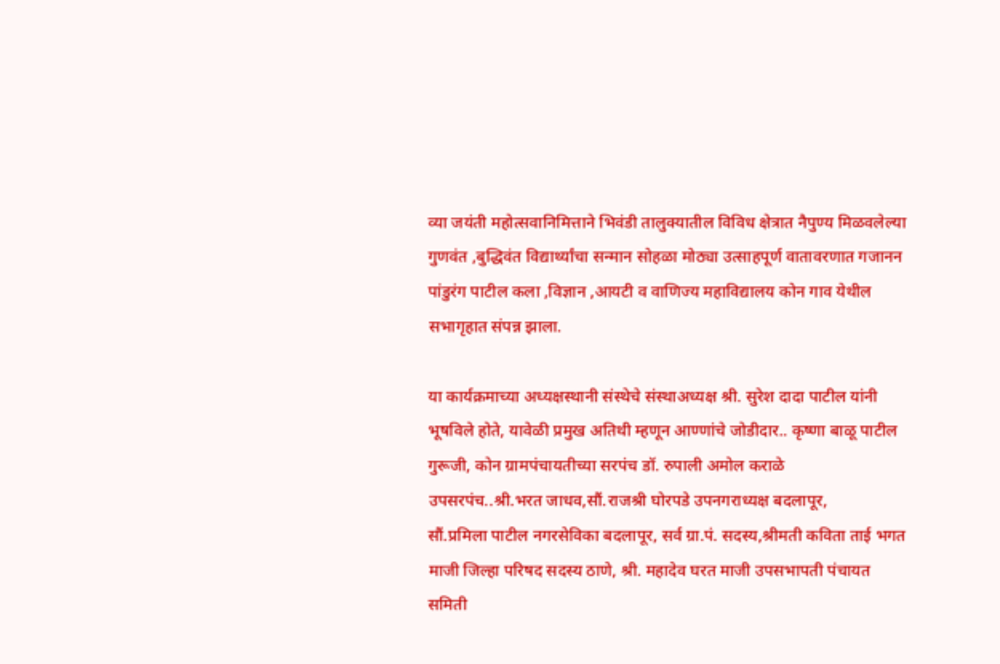व्या जयंती महोत्सवानिमित्ताने भिवंडी तालुक्यातील विविध क्षेत्रात नैपुण्य मिळवलेल्या गुणवंत ,बुद्धिवंत विद्यार्थ्यांचा सन्मान सोहळा मोठ्या उत्साहपूर्ण वातावरणात गजानन पांडुरंग पाटील कला ,विज्ञान ,आयटी व वाणिज्य महाविद्यालय कोन गाव येथील सभागृहात संपन्न झाला.

या कार्यक्रमाच्या अध्यक्षस्थानी संस्थेचे संस्थाअध्यक्ष श्री. सुरेश दादा पाटील यांनी भूषविले होते, यावेळी प्रमुख अतिथी म्हणून आण्णांचे जोडीदार.. कृष्णा बाळू पाटील गुरूजी, कोन ग्रामपंचायतीच्या सरपंच डॉ. रुपाली अमोल कराळे
उपसरपंच..श्री.भरत जाधव,सौं.राजश्री घोरपडे उपनगराध्यक्ष बदलापूर,
सौं.प्रमिला पाटील नगरसेविका बदलापूर, सर्व ग्रा.पं. सदस्य,श्रीमती कविता ताई भगत माजी जिल्हा परिषद सदस्य ठाणे, श्री. महादेव घरत माजी उपसभापती पंचायत समिती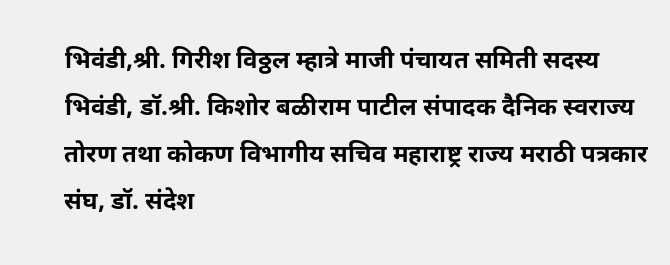भिवंडी,श्री. गिरीश विठ्ठल म्हात्रे माजी पंचायत समिती सदस्य भिवंडी, डॉ.श्री. किशोर बळीराम पाटील संपादक दैनिक स्वराज्य तोरण तथा कोकण विभागीय सचिव महाराष्ट्र राज्य मराठी पत्रकार संघ, डॉ. संदेश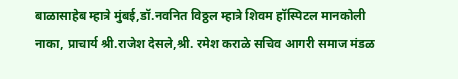बाळासाहेब म्हात्रे मुंबई,डॉ.नवनित विठ्ठल म्हात्रे शिवम हॉस्पिटल मानकोली नाका, प्राचार्य श्री.राजेश देसले,श्री. रमेश कराळे सचिव आगरी समाज मंडळ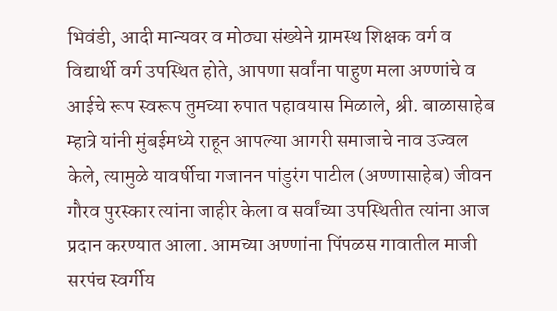भिवंडी, आदी मान्यवर व मोठ्या संख्येने ग्रामस्थ शिक्षक वर्ग व विद्यार्थी वर्ग उपस्थित होते, आपणा सर्वांना पाहुण मला अण्णांचे व आईचे रूप स्वरूप तुमच्या रुपात पहावयास मिळाले, श्री. बाळासाहेब म्हात्रे यांनी मुंबईमध्ये राहून आपल्या आगरी समाजाचे नाव उज्वल केले, त्यामुळे यावर्षीचा गजानन पांडुरंग पाटील (अण्णासाहेब) जीवन गौरव पुरस्कार त्यांना जाहीर केला व सर्वांच्या उपस्थितीत त्यांना आज प्रदान करण्यात आला. आमच्या अण्णांना पिंपळस गावातील माजी सरपंच स्वर्गीय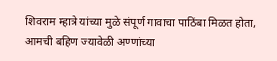शिवराम म्हात्रे यांच्या मुळे संपूर्ण गावाचा पाठिंबा मिळत होता, आमची बहिण ज्यावेळी अण्णांच्या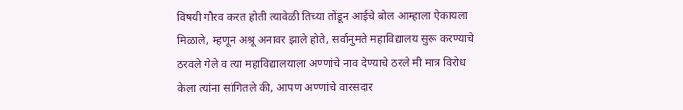विषयी गौरव करत होती त्यावेळी तिच्या तोंडून आईचे बोल आम्हाला ऐकायला मिळाले, म्हणून अश्रू अनावर झाले होते, सर्वानुमते महाविद्यालय सुरू करण्याचे ठरवले गेले व त्या महाविद्यालयाला अण्णांचे नाव देण्याचे ठरले मी मात्र विरोध केला त्यांना सांगितले की, आपण अण्णांचे वारसदार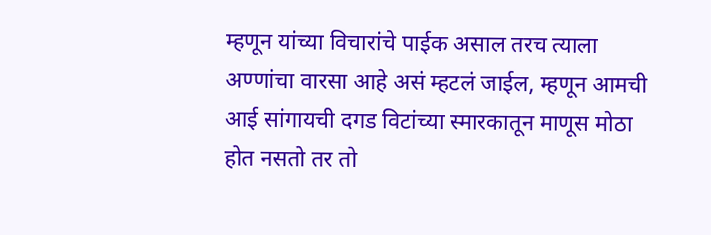म्हणून यांच्या विचारांचे पाईक असाल तरच त्याला अण्णांचा वारसा आहे असं म्हटलं जाईल, म्हणून आमची आई सांगायची दगड विटांच्या स्मारकातून माणूस मोठा होत नसतो तर तो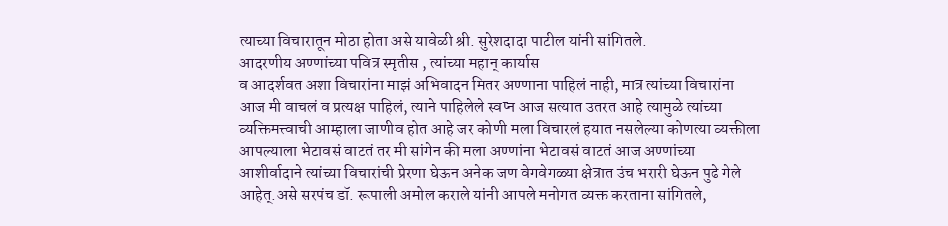त्याच्या विचारातून मोठा होता असे यावेळी श्री. सुरेशदादा पाटील यांनी सांगितले.
आदरणीय अण्णांच्या पवित्र स्मृतीस , त्यांच्या महान् कार्यास
व आदर्शवत अशा विचारांना माझं अभिवादन मितर अण्णाना पाहिलं नाही, मात्र त्यांच्या विचारांना आज मी वाचलं व प्रत्यक्ष पाहिलं, त्याने पाहिलेले स्वप्न आज सत्यात उतरत आहे त्यामुळे त्यांच्या व्यक्तिमत्त्वाची आम्हाला जाणीव होत आहे जर कोणी मला विचारलं हयात नसलेल्या कोणत्या व्यक्तीला आपल्याला भेटावसं वाटतं तर मी सांगेन की मला अण्णांना भेटावसं वाटतं आज अण्णांच्या आशीर्वादाने त्यांच्या विचारांची प्रेरणा घेऊन अनेक जण वेगवेगळ्या क्षेत्रात उंच भरारी घेऊन पुढे गेले आहेत्.असे सरपंच डॉ. रूपाली अमोल कराले यांनी आपले मनोगत व्यक्त करताना सांगितले,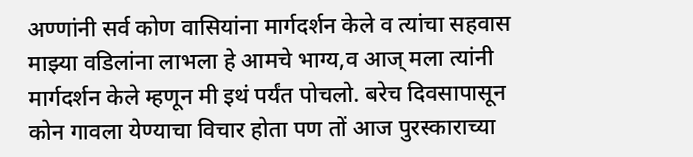अण्णांनी सर्व कोण वासियांना मार्गदर्शन केले व त्यांचा सहवास माझ्या वडिलांना लाभला हे आमचे भाग्य,व आज् मला त्यांनी मार्गदर्शन केले म्हणून मी इथं पर्यंत पोचलो. बरेच दिवसापासून कोन गावला येण्याचा विचार होता पण तों आज पुरस्काराच्या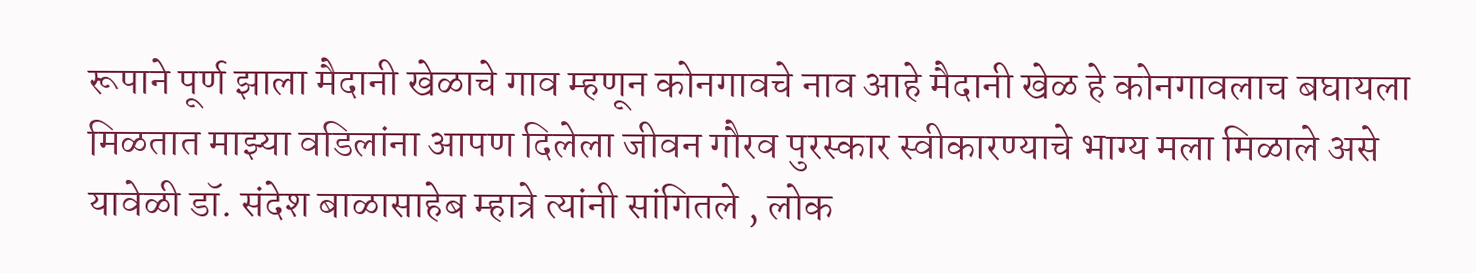रूपाने पूर्ण झाला मैदानी खेळाचे गाव म्हणून कोनगावचे नाव आहे मैदानी खेळ हे कोनगावलाच बघायला मिळतात माझ्या वडिलांना आपण दिलेला जीवन गौरव पुरस्कार स्वीकारण्याचे भाग्य मला मिळाले असे यावेळी डॉ. संदेश बाळासाहेब म्हात्रे त्यांनी सांगितले , लोक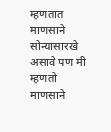म्हणतात माणसाने सोन्यासारखे असावे पण मी म्हणतो माणसाने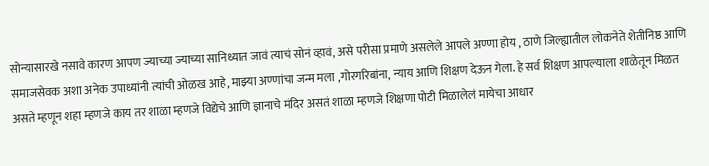सोन्यासारखे नसावे कारण आपण ज्याच्या ज्याच्या सानिध्यात जावं त्याचं सोनं व्हावं, असे परीसा प्रमाणे असलेले आपले अण्णा होय , ठाणे जिल्ह्यातील लोकनेते शेतीनिष्ठ आणि समाजसेवक अशा अनेक उपाध्यांनी त्यांची ओळख आहे, माझ्या अण्णांचा जन्म मला ,गोरगरिबांना, न्याय आणि शिक्षण देऊन गेला. हे सर्व शिक्षण आपल्याला शाळेतून मिळत असते म्हणून शहा म्हणजे काय तर शाळा म्हणजे विद्येचे आणि ज्ञानाचे मंदिर असतं शाळा म्हणजे शिक्षणा पोटी मिळालेलं मायेचा आधार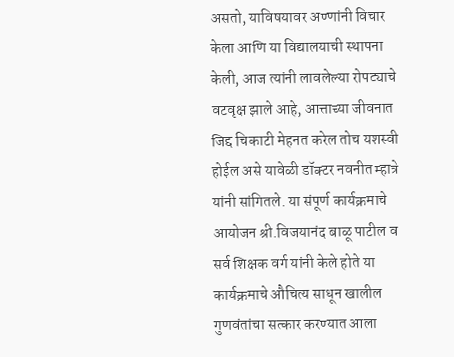असतो, याविषयावर अण्णांनी विचार केला आणि या विद्यालयाची स्थापना केली, आज त्यांनी लावलेल्या रोपट्याचे वटवृक्ष झाले आहे, आत्ताच्या जीवनात जिद्द चिकाटी मेहनत करेल तोच यशस्वी होईल असे यावेळी डॉक्टर नवनीत म्हात्रे यांनी सांगितले. या संपूर्ण कार्यक्रमाचे आयोजन श्री.विजयानंद बाळू पाटील व सर्व शिक्षक वर्ग यांनी केले होते या कार्यक्रमाचे औचित्य साधून खालील गुणवंतांचा सत्कार करण्यात आला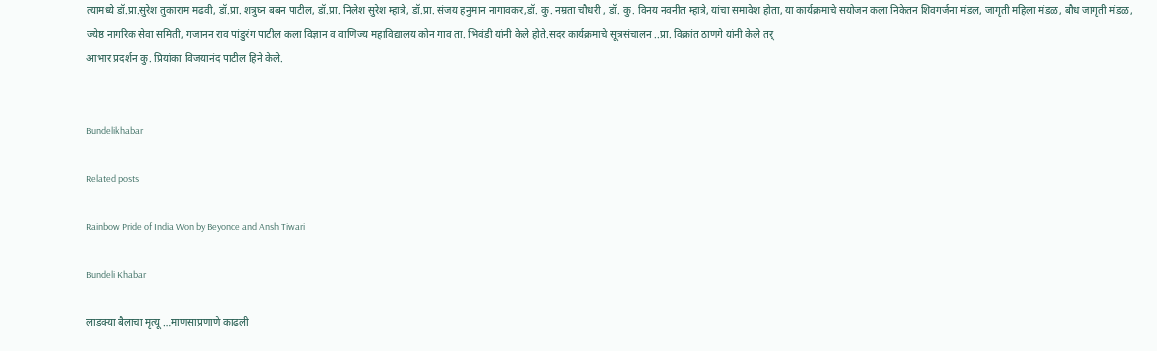त्यामध्ये डॉ.प्रा.सुरेश तुकाराम मढवी, डॉ.प्रा. शत्रुघ्न बबन पाटील, डॉ.प्रा. निलेश सुरेश म्हात्रे, डॉ.प्रा. संजय हनुमान नागावकर,डॉ. कु. नम्रता चौधरी , डॉ. कु. विनय नवनीत म्हात्रे, यांचा समावेश होता, या कार्यक्रमाचे सयोजन कला निकेतन शिवगर्जना मंडल, जागृती महिला मंडळ, बौध जागृती मंडळ, ज्येष्ठ नागरिक सेवा समिती, गजानन राव पांडुरंग पाटील कला विज्ञान व वाणिज्य महाविद्यालय कोन गाव ता. भिवंडी यांनी केले होते.सदर कार्यक्रमाचे सूत्रसंचालन ..प्रा. विक्रांत ठाणगे यांनी केले तर्
आभार प्रदर्शन कु. प्रियांका विजयानंद पाटील हिने केले.


Bundelikhabar

Related posts

Rainbow Pride of India Won by Beyonce and Ansh Tiwari

Bundeli Khabar

लाडक्या बैलाचा मृत्यू …माणसाप्रणाणे काढली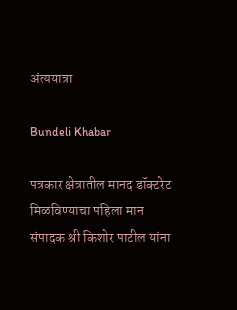अंत्ययात्रा

Bundeli Khabar

पत्रकार क्षेत्रातील मानद डॉक्टरेट मिळविण्याचा पहिला मान संपादक श्री किशोर पाटील यांना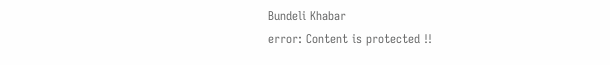Bundeli Khabar
error: Content is protected !!